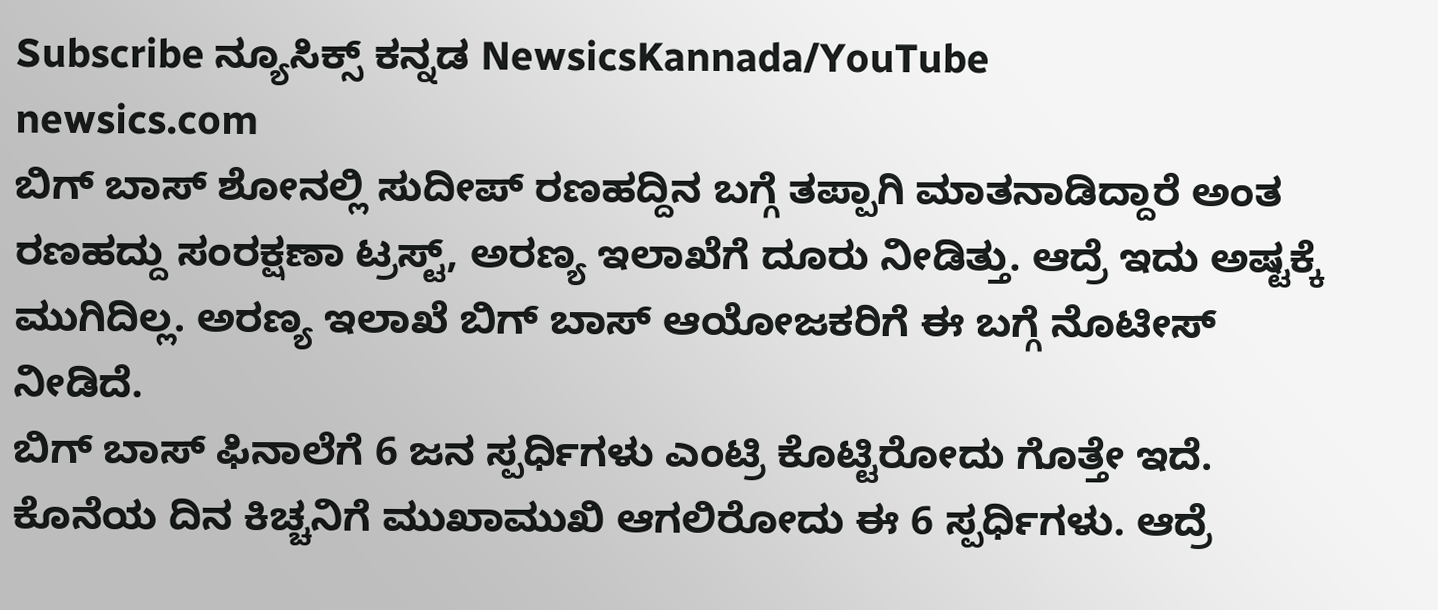Subscribe ನ್ಯೂಸಿಕ್ಸ್ ಕನ್ನಡ NewsicsKannada/YouTube
newsics.com
ಬಿಗ್ ಬಾಸ್ ಶೋನಲ್ಲಿ ಸುದೀಪ್ ರಣಹದ್ದಿನ ಬಗ್ಗೆ ತಪ್ಪಾಗಿ ಮಾತನಾಡಿದ್ದಾರೆ ಅಂತ ರಣಹದ್ದು ಸಂರಕ್ಷಣಾ ಟ್ರಸ್ಟ್, ಅರಣ್ಯ ಇಲಾಖೆಗೆ ದೂರು ನೀಡಿತ್ತು. ಆದ್ರೆ ಇದು ಅಷ್ಟಕ್ಕೆ ಮುಗಿದಿಲ್ಲ. ಅರಣ್ಯ ಇಲಾಖೆ ಬಿಗ್ ಬಾಸ್ ಆಯೋಜಕರಿಗೆ ಈ ಬಗ್ಗೆ ನೊಟೀಸ್ ನೀಡಿದೆ.
ಬಿಗ್ ಬಾಸ್ ಫಿನಾಲೆಗೆ 6 ಜನ ಸ್ಪರ್ಧಿಗಳು ಎಂಟ್ರಿ ಕೊಟ್ಟಿರೋದು ಗೊತ್ತೇ ಇದೆ. ಕೊನೆಯ ದಿನ ಕಿಚ್ಚನಿಗೆ ಮುಖಾಮುಖಿ ಆಗಲಿರೋದು ಈ 6 ಸ್ಪರ್ಧಿಗಳು. ಆದ್ರೆ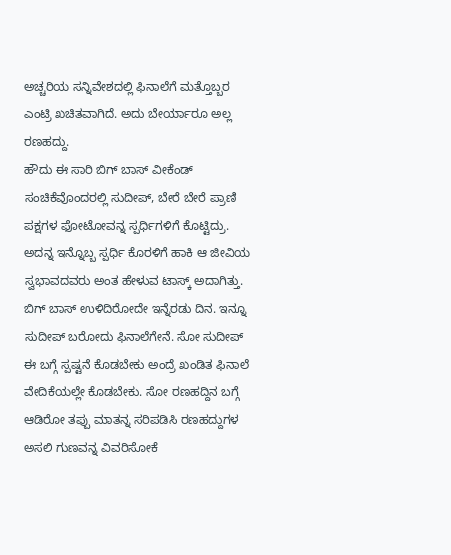ಅಚ್ಚರಿಯ ಸನ್ನಿವೇಶದಲ್ಲಿ ಫಿನಾಲೆಗೆ ಮತ್ತೊಬ್ಬರ ಎಂಟ್ರಿ ಖಚಿತವಾಗಿದೆ. ಅದು ಬೇರ್ಯಾರೂ ಅಲ್ಲ ರಣಹದ್ದು.
ಹೌದು ಈ ಸಾರಿ ಬಿಗ್ ಬಾಸ್ ವೀಕೆಂಡ್ ಸಂಚಿಕೆವೊಂದರಲ್ಲಿ ಸುದೀಪ್, ಬೇರೆ ಬೇರೆ ಪ್ರಾಣಿ ಪಕ್ಷಗಳ ಫೋಟೋವನ್ನ ಸ್ಪರ್ಧಿಗಳಿಗೆ ಕೊಟ್ಟಿದ್ರು. ಅದನ್ನ ಇನ್ನೊಬ್ಬ ಸ್ಪರ್ಧಿ ಕೊರಳಿಗೆ ಹಾಕಿ ಆ ಜೀವಿಯ ಸ್ವಭಾವದವರು ಅಂತ ಹೇಳುವ ಟಾಸ್ಕ್ ಅದಾಗಿತ್ತು.
ಬಿಗ್ ಬಾಸ್ ಉಳಿದಿರೋದೇ ಇನ್ನೆರಡು ದಿನ. ಇನ್ನೂ ಸುದೀಪ್ ಬರೋದು ಫಿನಾಲೆಗೇನೆ. ಸೋ ಸುದೀಪ್ ಈ ಬಗ್ಗೆ ಸ್ಪಷ್ಟನೆ ಕೊಡಬೇಕು ಅಂದ್ರೆ ಖಂಡಿತ ಫಿನಾಲೆ ವೇದಿಕೆಯಲ್ಲೇ ಕೊಡಬೇಕು. ಸೋ ರಣಹದ್ದಿನ ಬಗ್ಗೆ ಆಡಿರೋ ತಪ್ಪು ಮಾತನ್ನ ಸರಿಪಡಿಸಿ ರಣಹದ್ದುಗಳ ಅಸಲಿ ಗುಣವನ್ನ ವಿವರಿಸೋಕೆ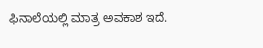ಫಿನಾಲೆಯಲ್ಲಿ ಮಾತ್ರ ಅವಕಾಶ ಇದೆ.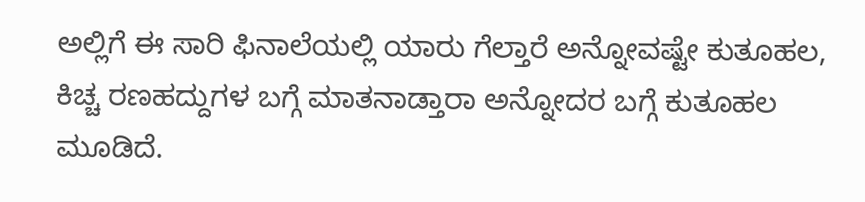ಅಲ್ಲಿಗೆ ಈ ಸಾರಿ ಫಿನಾಲೆಯಲ್ಲಿ ಯಾರು ಗೆಲ್ತಾರೆ ಅನ್ನೋವಷ್ಟೇ ಕುತೂಹಲ, ಕಿಚ್ಚ ರಣಹದ್ದುಗಳ ಬಗ್ಗೆ ಮಾತನಾಡ್ತಾರಾ ಅನ್ನೋದರ ಬಗ್ಗೆ ಕುತೂಹಲ ಮೂಡಿದೆ.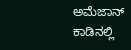ಅಮೆಜಾನ್ ಕಾಡಿನಲ್ಲಿ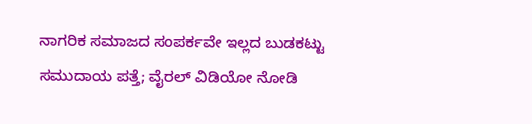ನಾಗರಿಕ ಸಮಾಜದ ಸಂಪರ್ಕವೇ ಇಲ್ಲದ ಬುಡಕಟ್ಟು ಸಮುದಾಯ ಪತ್ತೆ; ವೈರಲ್ ವಿಡಿಯೋ ನೋಡಿ